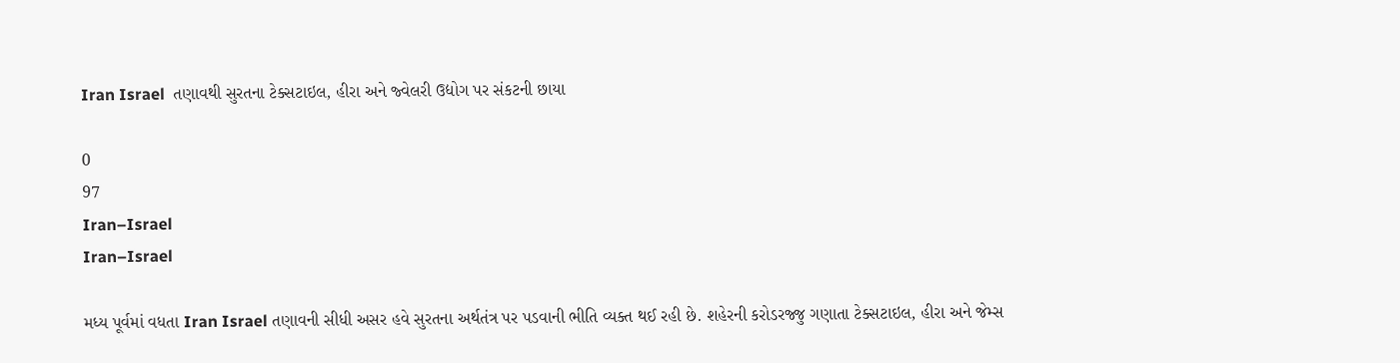Iran Israel  તણાવથી સુરતના ટેક્સટાઇલ, હીરા અને જ્વેલરી ઉદ્યોગ પર સંકટની છાયા

0
97
Iran–Israel
Iran–Israel

મધ્ય પૂર્વમાં વધતા Iran Israel તણાવની સીધી અસર હવે સુરતના અર્થતંત્ર પર પડવાની ભીતિ વ્યક્ત થઈ રહી છે. શહેરની કરોડરજ્જુ ગણાતા ટેક્સટાઇલ, હીરા અને જેમ્સ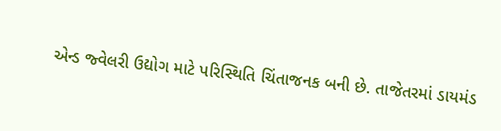એન્ડ જ્વેલરી ઉદ્યોગ માટે પરિસ્થિતિ ચિંતાજનક બની છે. તાજેતરમાં ડાયમંડ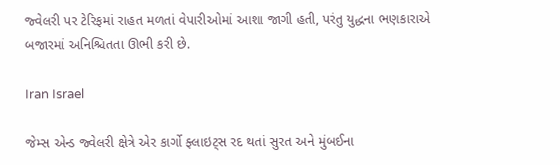જ્વેલરી પર ટેરિફમાં રાહત મળતાં વેપારીઓમાં આશા જાગી હતી, પરંતુ યુદ્ધના ભણકારાએ બજારમાં અનિશ્ચિતતા ઊભી કરી છે.

Iran Israel

જેમ્સ એન્ડ જ્વેલરી ક્ષેત્રે એર કાર્ગો ફ્લાઇટ્સ રદ થતાં સુરત અને મુંબઈના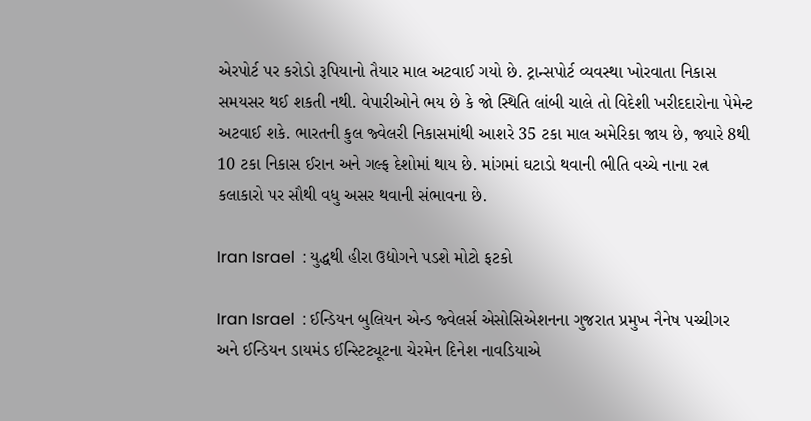એરપોર્ટ પર કરોડો રૂપિયાનો તૈયાર માલ અટવાઈ ગયો છે. ટ્રાન્સપોર્ટ વ્યવસ્થા ખોરવાતા નિકાસ સમયસર થઈ શકતી નથી. વેપારીઓને ભય છે કે જો સ્થિતિ લાંબી ચાલે તો વિદેશી ખરીદદારોના પેમેન્ટ અટવાઈ શકે. ભારતની કુલ જ્વેલરી નિકાસમાંથી આશરે 35 ટકા માલ અમેરિકા જાય છે, જ્યારે 8થી 10 ટકા નિકાસ ઈરાન અને ગલ્ફ દેશોમાં થાય છે. માંગમાં ઘટાડો થવાની ભીતિ વચ્ચે નાના રત્ન કલાકારો પર સૌથી વધુ અસર થવાની સંભાવના છે.

Iran Israel  : યુદ્ધથી હીરા ઉદ્યોગને પડશે મોટો ફટકો

Iran Israel  : ઈન્ડિયન બુલિયન એન્ડ જ્વેલર્સ એસોસિએશનના ગુજરાત પ્રમુખ નૈનેષ પચ્ચીગર અને ઈન્ડિયન ડાયમંડ ઈન્સ્ટિટ્યૂટના ચેરમેન દિનેશ નાવડિયાએ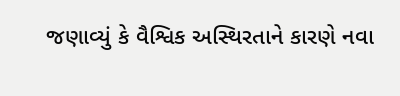જણાવ્યું કે વૈશ્વિક અસ્થિરતાને કારણે નવા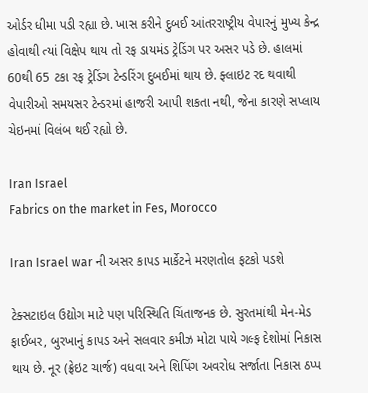ઓર્ડર ધીમા પડી રહ્યા છે. ખાસ કરીને દુબઈ આંતરરાષ્ટ્રીય વેપારનું મુખ્ય કેન્દ્ર હોવાથી ત્યાં વિક્ષેપ થાય તો રફ ડાયમંડ ટ્રેડિંગ પર અસર પડે છે. હાલમાં 60થી 65 ટકા રફ ટ્રેડિંગ ટેન્ડરિંગ દુબઈમાં થાય છે. ફ્લાઇટ રદ થવાથી વેપારીઓ સમયસર ટેન્ડરમાં હાજરી આપી શકતા નથી, જેના કારણે સપ્લાય ચેઇનમાં વિલંબ થઈ રહ્યો છે.

Iran Israel
Fabrics on the market in Fes, Morocco

Iran Israel war ની અસર કાપડ માર્કેટને મરણતોલ ફટકો પડશે

ટેક્સટાઇલ ઉદ્યોગ માટે પણ પરિસ્થિતિ ચિંતાજનક છે. સુરતમાંથી મેન-મેડ ફાઈબર, બુરખાનું કાપડ અને સલવાર કમીઝ મોટા પાયે ગલ્ફ દેશોમાં નિકાસ થાય છે. નૂર (ફ્રેઇટ ચાર્જ) વધવા અને શિપિંગ અવરોધ સર્જાતા નિકાસ ઠપ્પ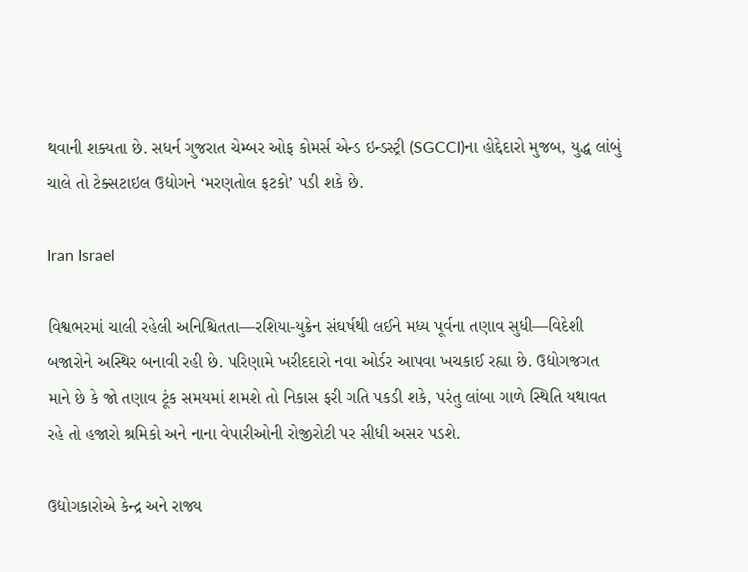થવાની શક્યતા છે. સધર્ન ગુજરાત ચેમ્બર ઓફ કોમર્સ એન્ડ ઇન્ડસ્ટ્રી (SGCCI)ના હોદ્દેદારો મુજબ, યુદ્ધ લાંબું ચાલે તો ટેક્સટાઇલ ઉદ્યોગને ‘મરણતોલ ફટકો’ પડી શકે છે.

Iran Israel

વિશ્વભરમાં ચાલી રહેલી અનિશ્ચિતતા—રશિયા-યુક્રેન સંઘર્ષથી લઈને મધ્ય પૂર્વના તણાવ સુધી—વિદેશી બજારોને અસ્થિર બનાવી રહી છે. પરિણામે ખરીદદારો નવા ઓર્ડર આપવા ખચકાઈ રહ્યા છે. ઉદ્યોગજગત માને છે કે જો તણાવ ટૂંક સમયમાં શમશે તો નિકાસ ફરી ગતિ પકડી શકે, પરંતુ લાંબા ગાળે સ્થિતિ યથાવત રહે તો હજારો શ્રમિકો અને નાના વેપારીઓની રોજીરોટી પર સીધી અસર પડશે.

ઉદ્યોગકારોએ કેન્દ્ર અને રાજ્ય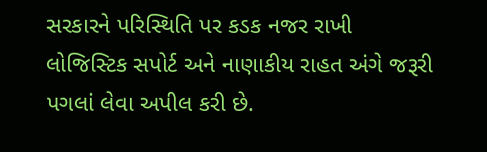સરકારને પરિસ્થિતિ પર કડક નજર રાખી લોજિસ્ટિક સપોર્ટ અને નાણાકીય રાહત અંગે જરૂરી પગલાં લેવા અપીલ કરી છે.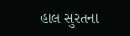હાલ સુરતના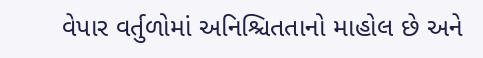વેપાર વર્તુળોમાં અનિશ્ચિતતાનો માહોલ છે અને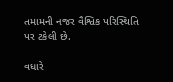તમામની નજર વૈશ્વિક પરિસ્થિતિ પર ટકેલી છે.

વધારે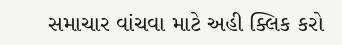સમાચાર વાંચવા માટે અહી ક્લિક કરો